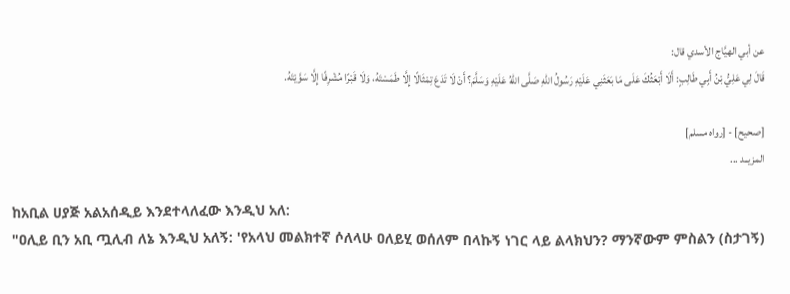عن أبي الهيَّاج الأسدي قال:
قَالَ لِي ‌عَلِيُّ بْنُ أَبِي طَالِبٍ: أَلَا أَبْعَثُكَ عَلَى مَا بَعَثَنِي عَلَيْهِ رَسُولُ اللهِ صَلَّى اللهُ عَلَيْهِ وَسَلَّمَ؟ أَنْ لَا تَدَعَ تِمْثَالًا إِلَّا طَمَسْتَهُ، وَلَا قَبْرًا مُشْرِفًا إِلَّا سَوَّيْتَهُ.

[صحيح] - [رواه مسلم]
المزيــد ...

ከአቢል ሀያጅ አልአሰዲይ እንደተላለፈው እንዲህ አለ:
"ዐሊይ ቢን አቢ ጧሊብ ለኔ እንዲህ አለኝ: 'የአላህ መልክተኛ ሶለላሁ ዐለይሂ ወሰለም በላኩኝ ነገር ላይ ልላክህን? ማንኛውም ምስልን (ስታገኝ)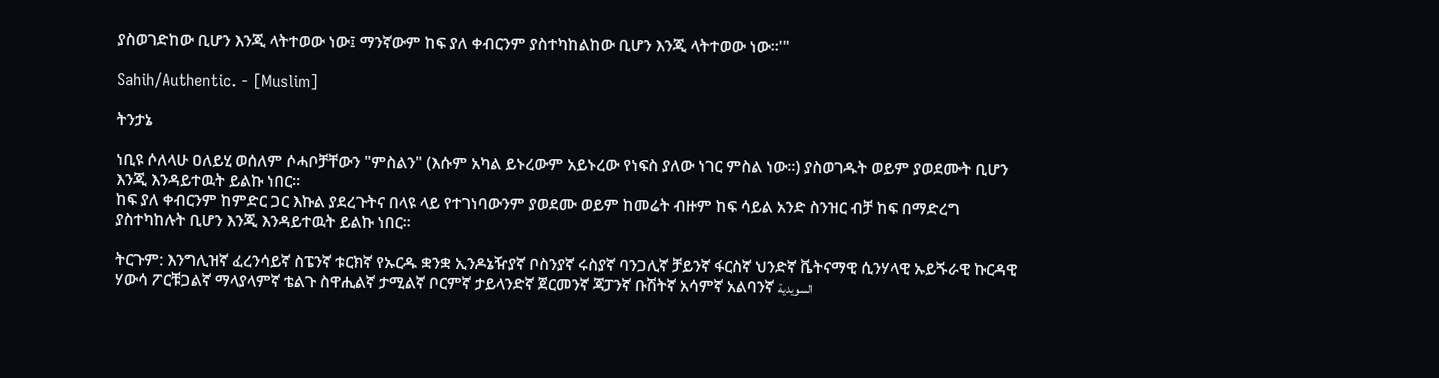ያስወገድከው ቢሆን እንጂ ላትተወው ነው፤ ማንኛውም ከፍ ያለ ቀብርንም ያስተካከልከው ቢሆን እንጂ ላትተወው ነው።'"

Sahih/Authentic. - [Muslim]

ትንታኔ

ነቢዩ ሶለላሁ ዐለይሂ ወሰለም ሶሓቦቻቸውን "ምስልን" (እሱም አካል ይኑረውም አይኑረው የነፍስ ያለው ነገር ምስል ነው።) ያስወገዱት ወይም ያወደሙት ቢሆን እንጂ እንዳይተዉት ይልኩ ነበር።
ከፍ ያለ ቀብርንም ከምድር ጋር እኩል ያደረጉትና በላዩ ላይ የተገነባውንም ያወደሙ ወይም ከመሬት ብዙም ከፍ ሳይል አንድ ስንዝር ብቻ ከፍ በማድረግ ያስተካከሉት ቢሆን እንጂ እንዳይተዉት ይልኩ ነበር።

ትርጉም: እንግሊዝኛ ፈረንሳይኛ ስፔንኛ ቱርክኛ የኡርዱ ቋንቋ ኢንዶኔዥያኛ ቦስንያኛ ሩስያኛ ባንጋሊኛ ቻይንኛ ፋርስኛ ህንድኛ ቬትናማዊ ሲንሃላዊ ኡይጙራዊ ኩርዳዊ ሃውሳ ፖርቹጋልኛ ማላያላምኛ ቴልጉ ስዋሒልኛ ታሚልኛ ቦርምኛ ታይላንድኛ ጀርመንኛ ጃፓንኛ ቡሽትኛ አሳምኛ አልባንኛ السويدية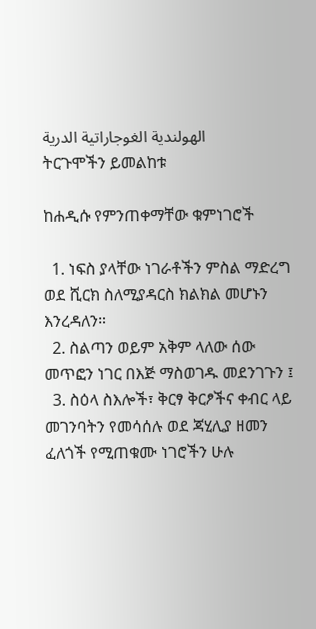الهولندية الغوجاراتية الدرية
ትርጉሞችን ይመልከቱ

ከሐዲሱ የምንጠቀማቸው ቁምነገሮች

  1. ነፍስ ያላቸው ነገራቶችን ምስል ማድረግ ወደ ሺርክ ስለሚያዳርስ ክልክል መሆኑን እንረዳለን።
  2. ስልጣን ወይም አቅም ላለው ሰው መጥፎን ነገር በእጅ ማስወገዱ መደንገጉን ፤
  3. ስዕላ ስእሎች፣ ቅርፃ ቅርፆችና ቀብር ላይ መገንባትን የመሳሰሉ ወደ ጃሂሊያ ዘመን ፈለጎች የሚጠቁሙ ነገሮችን ሁሉ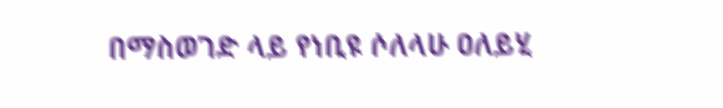በማስወገድ ላይ የነቢዩ ሶለላሁ ዐለይሂ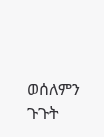ወሰለምን ጉጉት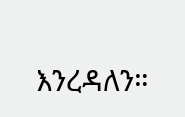እንረዳለን።